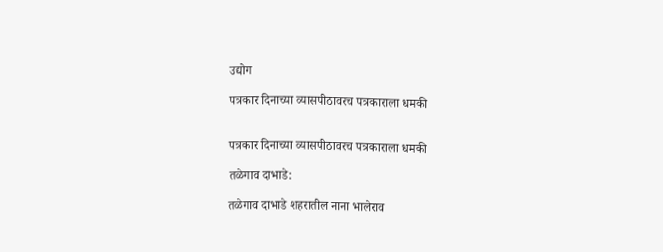उद्योग

पत्रकार दिनाच्या व्यासपीठावरच पत्रकाराला धमकी


पत्रकार दिनाच्या व्यासपीठावरच पत्रकाराला धमकी

तळेगाव दाभाडे:

तळेगाव दाभाडे शहरातील नाना भालेराव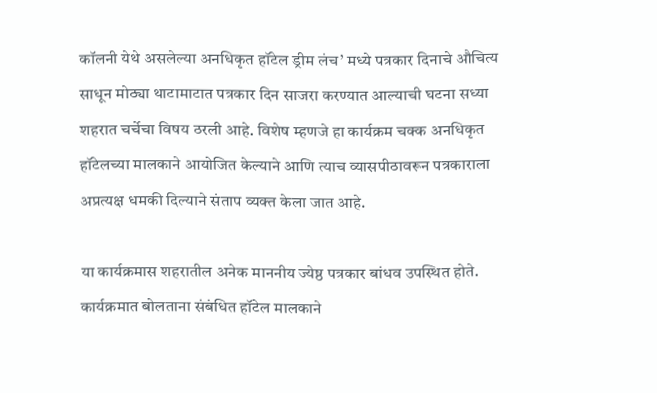कॉलनी येथे असलेल्या अनधिकृत हॉटेल ड्रीम लंच’ मध्ये पत्रकार दिनाचे औचित्य साधून मोठ्या थाटामाटात पत्रकार दिन साजरा करण्यात आल्याची घटना सध्या शहरात चर्चेचा विषय ठरली आहे. विशेष म्हणजे हा कार्यक्रम चक्क अनधिकृत हॉटेलच्या मालकाने आयोजित केल्याने आणि त्याच व्यासपीठावरून पत्रकाराला अप्रत्यक्ष धमकी दिल्याने संताप व्यक्त केला जात आहे.

या कार्यक्रमास शहरातील अनेक माननीय ज्येष्ठ पत्रकार बांधव उपस्थित होते. कार्यक्रमात बोलताना संबंधित हॉटेल मालकाने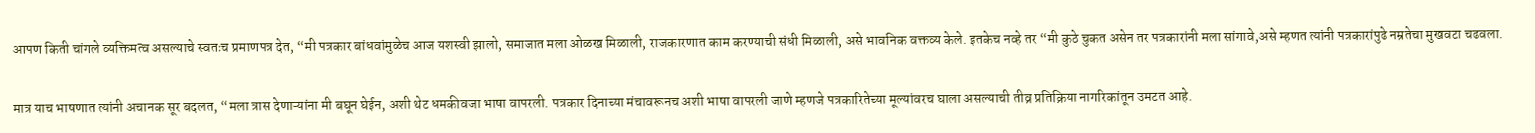आपण किती चांगले व्यक्तिमत्व असल्याचे स्वतःच प्रमाणपत्र देत, “मी पत्रकार बांधवांमुळेच आज यशस्वी झालो, समाजात मला ओळख मिळाली, राजकारणात काम करण्याची संधी मिळाली, असे भावनिक वक्तव्य केले. इतकेच नव्हे तर “मी कुठे चुकत असेन तर पत्रकारांनी मला सांगावे,असे म्हणत त्यांनी पत्रकारांपुढे नम्रतेचा मुखवटा चढवला.

मात्र याच भाषणात त्यांनी अचानक सूर बदलत, “मला त्रास देणाऱ्यांना मी बघून घेईन, अशी थेट धमकीवजा भाषा वापरली. पत्रकार दिनाच्या मंचावरूनच अशी भाषा वापरली जाणे म्हणजे पत्रकारितेच्या मूल्यांवरच घाला असल्याची तीव्र प्रतिक्रिया नागरिकांतून उमटत आहे.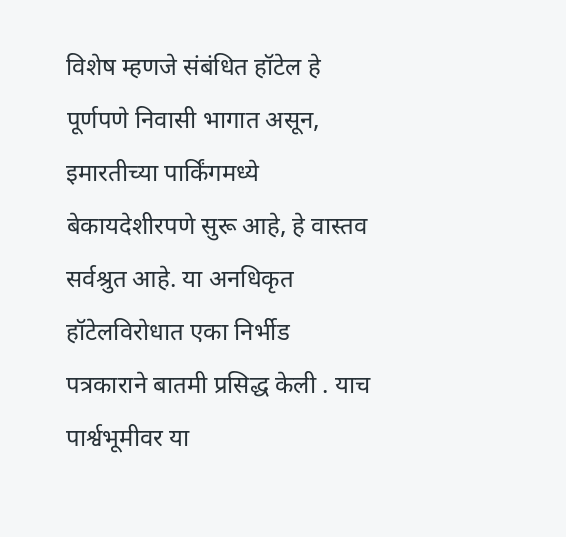विशेष म्हणजे संबंधित हॉटेल हे पूर्णपणे निवासी भागात असून, इमारतीच्या पार्किंगमध्ये बेकायदेशीरपणे सुरू आहे, हे वास्तव सर्वश्रुत आहे. या अनधिकृत हॉटेलविरोधात एका निर्भीड पत्रकाराने बातमी प्रसिद्ध केली . याच पार्श्वभूमीवर या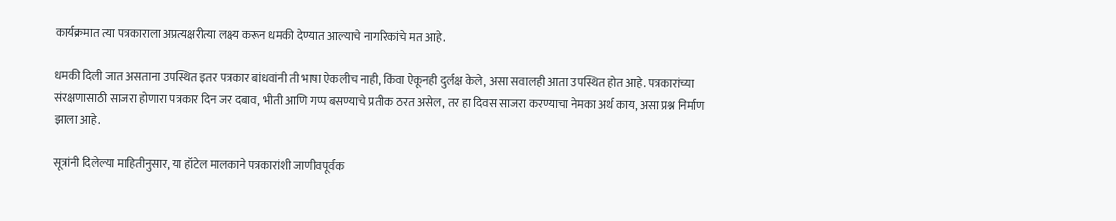कार्यक्रमात त्या पत्रकाराला अप्रत्यक्षरीत्या लक्ष्य करून धमकी देण्यात आल्याचे नागरिकांचे मत आहे.

धमकी दिली जात असताना उपस्थित इतर पत्रकार बांधवांनी ती भाषा ऐकलीच नाही, किंवा ऐकूनही दुर्लक्ष केले, असा सवालही आता उपस्थित होत आहे. पत्रकारांच्या संरक्षणासाठी साजरा होणारा पत्रकार दिन जर दबाव, भीती आणि गप्प बसण्याचे प्रतीक ठरत असेल, तर हा दिवस साजरा करण्याचा नेमका अर्थ काय, असा प्रश्न निर्माण झाला आहे.

सूत्रांनी दिलेल्या माहितीनुसार, या हॉटेल मालकाने पत्रकारांशी जाणीवपूर्वक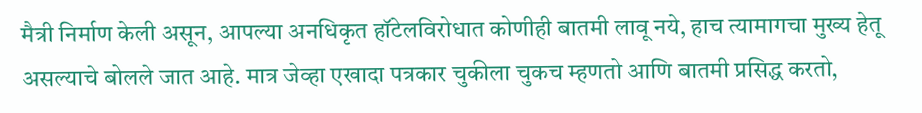मैत्री निर्माण केली असून, आपल्या अनधिकृत हॉटेलविरोधात कोणीही बातमी लावू नये, हाच त्यामागचा मुख्य हेतू असल्याचे बोलले जात आहे. मात्र जेव्हा एखादा पत्रकार चुकीला चुकच म्हणतो आणि बातमी प्रसिद्ध करतो,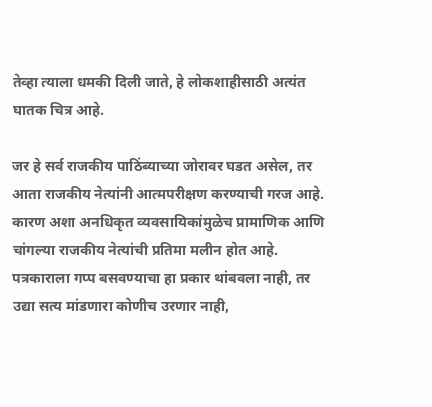तेव्हा त्याला धमकी दिली जाते, हे लोकशाहीसाठी अत्यंत घातक चित्र आहे.

जर हे सर्व राजकीय पाठिंब्याच्या जोरावर घडत असेल, तर आता राजकीय नेत्यांनी आत्मपरीक्षण करण्याची गरज आहे. कारण अशा अनधिकृत व्यवसायिकांमुळेच प्रामाणिक आणि चांगल्या राजकीय नेत्यांची प्रतिमा मलीन होत आहे. पत्रकाराला गप्प बसवण्याचा हा प्रकार थांबवला नाही, तर उद्या सत्य मांडणारा कोणीच उरणार नाही,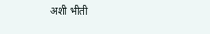अशी भीती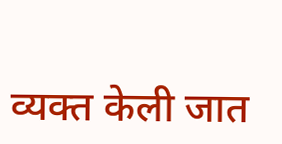व्यक्त केली जात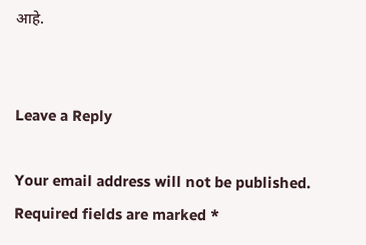आहे.


Leave a Reply

Your email address will not be published. Required fields are marked *